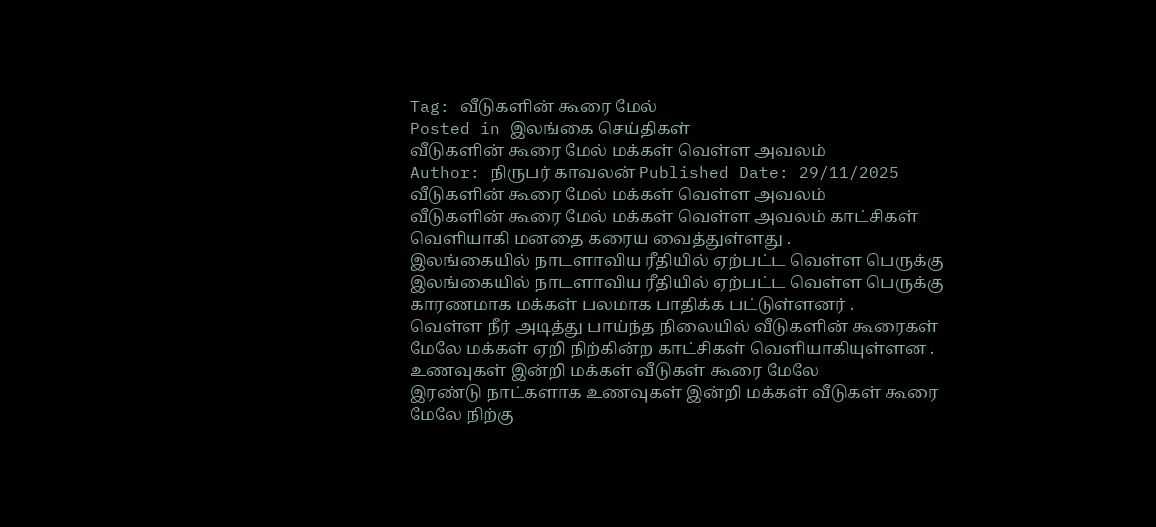Tag: வீடுகளின் கூரை மேல்
Posted in இலங்கை செய்திகள்
வீடுகளின் கூரை மேல் மக்கள் வெள்ள அவலம்
Author: நிருபர் காவலன் Published Date: 29/11/2025
வீடுகளின் கூரை மேல் மக்கள் வெள்ள அவலம்
வீடுகளின் கூரை மேல் மக்கள் வெள்ள அவலம் காட்சிகள் வெளியாகி மனதை கரைய வைத்துள்ளது .
இலங்கையில் நாடளாவிய ரீதியில் ஏற்பட்ட வெள்ள பெருக்கு
இலங்கையில் நாடளாவிய ரீதியில் ஏற்பட்ட வெள்ள பெருக்கு காரணமாக மக்கள் பலமாக பாதிக்க பட்டுள்ளனர் .
வெள்ள நீர் அடித்து பாய்ந்த நிலையில் வீடுகளின் கூரைகள் மேலே மக்கள் ஏறி நிற்கின்ற காட்சிகள் வெளியாகியுள்ளன .
உணவுகள் இன்றி மக்கள் வீடுகள் கூரை மேலே
இரண்டு நாட்களாக உணவுகள் இன்றி மக்கள் வீடுகள் கூரை மேலே நிற்கு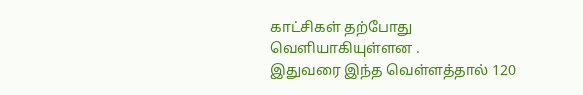காட்சிகள் தற்போது வெளியாகியுள்ளன .
இதுவரை இந்த வெள்ளத்தால் 120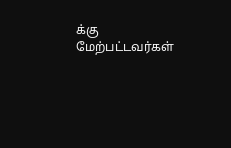க்கு மேற்பட்டவர்கள்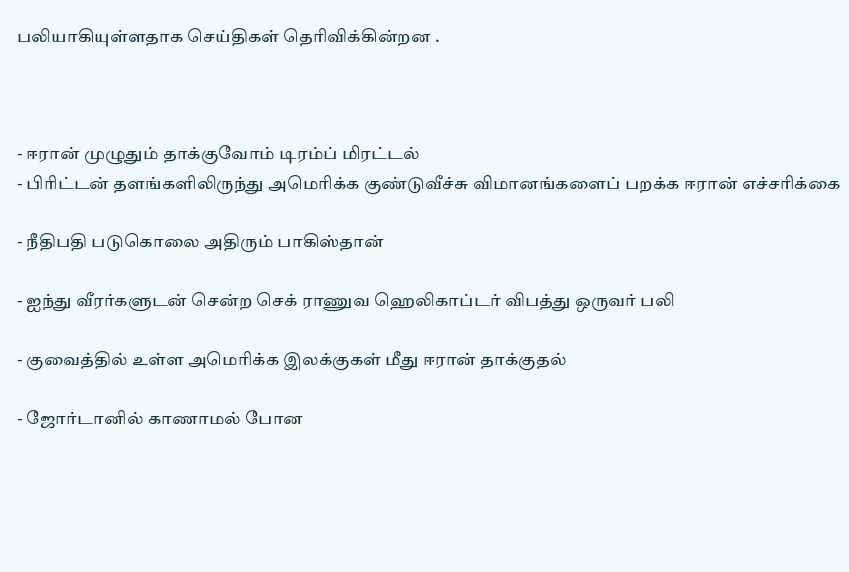பலியாகியுள்ளதாக செய்திகள் தெரிவிக்கின்றன .



- ஈரான் முழுதும் தாக்குவோம் டிரம்ப் மிரட்டல்
- பிரிட்டன் தளங்களிலிருந்து அமெரிக்க குண்டுவீச்சு விமானங்களைப் பறக்க ஈரான் எச்சரிக்கை

- நீதிபதி படுகொலை அதிரும் பாகிஸ்தான்

- ஐந்து வீரர்களுடன் சென்ற செக் ராணுவ ஹெலிகாப்டர் விபத்து ஒருவர் பலி

- குவைத்தில் உள்ள அமெரிக்க இலக்குகள் மீது ஈரான் தாக்குதல்

- ஜோர்டானில் காணாமல் போன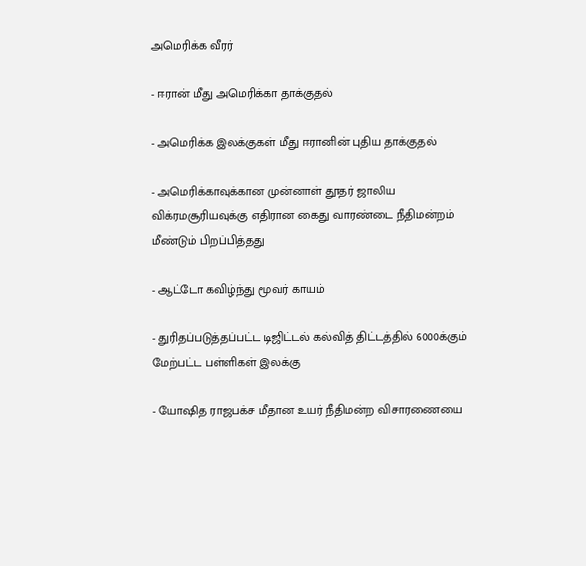அமெரிக்க வீரர்

- ஈரான் மீது அமெரிக்கா தாக்குதல்

- அமெரிக்க இலக்குகள் மீது ஈரானின் புதிய தாக்குதல்

- அமெரிக்காவுக்கான முன்னாள் தூதர் ஜாலிய விக்ரமசூரியவுக்கு எதிரான கைது வாரண்டை நீதிமன்றம் மீண்டும் பிறப்பித்தது

- ஆட்டோ கவிழ்ந்து மூவர் காயம்

- துரிதப்படுத்தப்பட்ட டிஜிட்டல் கல்வித் திட்டத்தில் 6000க்கும் மேற்பட்ட பள்ளிகள் இலக்கு

- யோஷித ராஜபக்ச மீதான உயர் நீதிமன்ற விசாரணையை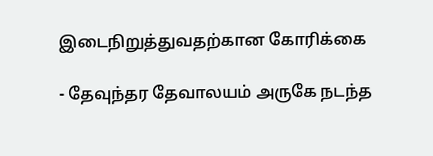இடைநிறுத்துவதற்கான கோரிக்கை

- தேவுந்தர தேவாலயம் அருகே நடந்த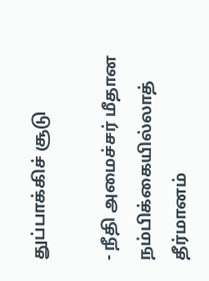துப்பாக்கிச் சூடு

- நீதி அமைச்சர் மீதான நம்பிக்கையில்லாத் தீர்மானம்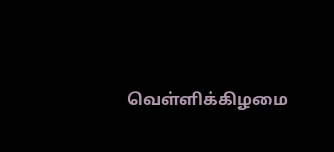வெள்ளிக்கிழமை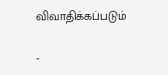விவாதிக்கப்படும்

-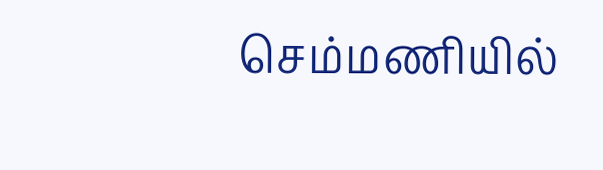செம்மணியில்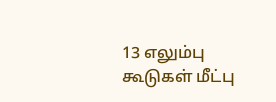13 எலும்பு கூடுகள் மீட்பு